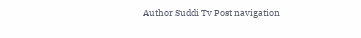Author Suddi Tv Post navigation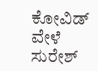ಕೋವಿಡ್ ವೇಳೆ ಸುರೇಶ್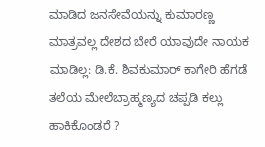ಮಾಡಿದ ಜನಸೇವೆಯನ್ನು ಕುಮಾರಣ್ಣ ಮಾತ್ರವಲ್ಲ ದೇಶದ ಬೇರೆ ಯಾವುದೇ ನಾಯಕ ಮಾಡಿಲ್ಲ: ಡಿ.ಕೆ. ಶಿವಕುಮಾರ್ ಕಾಗೇರಿ ಹೆಗಡೆ ತಲೆಯ ಮೇಲೆಬ್ರಾಹ್ಮಣ್ಯದ ಚಪ್ಪಡಿ ಕಲ್ಲು ಹಾಕಿಕೊಂಡರೆ ?